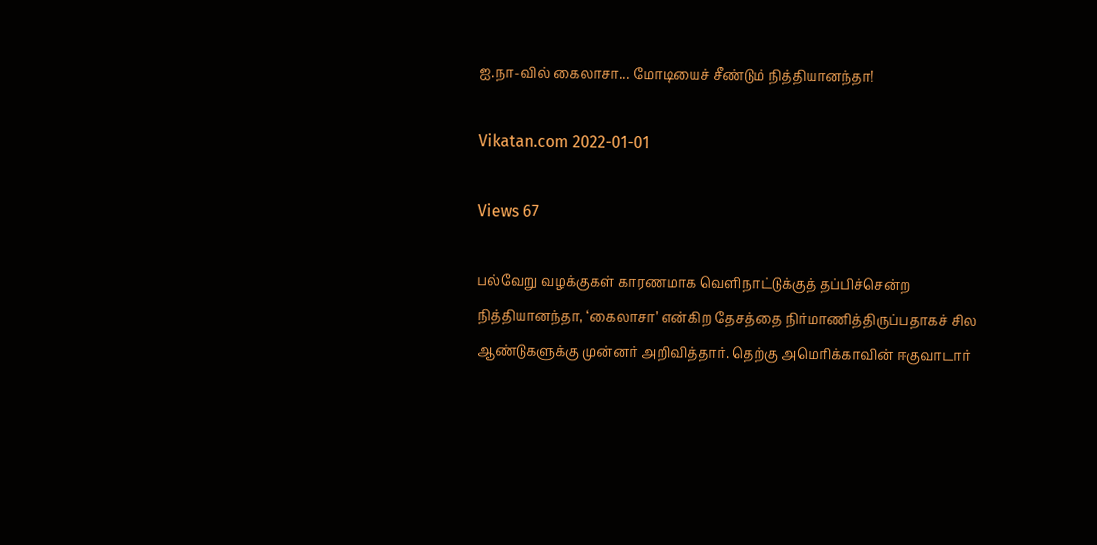ஐ.நா-வில் கைலாசா... மோடியைச் சீண்டும் நித்தியானந்தா!

Vikatan.com 2022-01-01

Views 67

பல்வேறு வழக்குகள் காரணமாக வெளிநாட்டுக்குத் தப்பிச்சென்ற நித்தியானந்தா, ‘கைலாசா’ என்கிற தேசத்தை நிர்மாணித்திருப்பதாகச் சில ஆண்டுகளுக்கு முன்னர் அறிவித்தார். தெற்கு அமெரிக்காவின் ஈகுவாடார்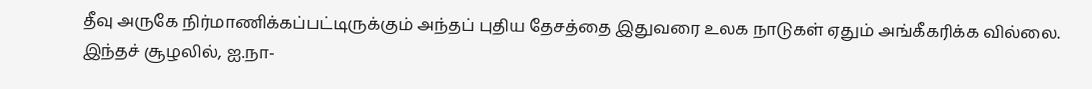தீவு அருகே நிர்மாணிக்கப்பட்டிருக்கும் அந்தப் புதிய தேசத்தை இதுவரை உலக நாடுகள் ஏதும் அங்கீகரிக்க வில்லை. இந்தச் சூழலில், ஐ.நா-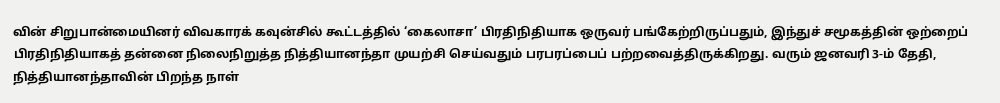வின் சிறுபான்மையினர் விவகாரக் கவுன்சில் கூட்டத்தில் ‘கைலாசா’ பிரதிநிதியாக ஒருவர் பங்கேற்றிருப்பதும், இந்துச் சமூகத்தின் ஒற்றைப் பிரதிநிதியாகத் தன்னை நிலைநிறுத்த நித்தியானந்தா முயற்சி செய்வதும் பரபரப்பைப் பற்றவைத்திருக்கிறது. வரும் ஜனவரி 3-ம் தேதி, நித்தியானந்தாவின் பிறந்த நாள்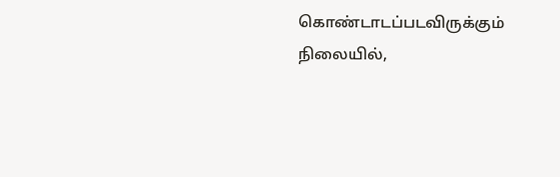கொண்டாடப்படவிருக்கும் நிலையில்,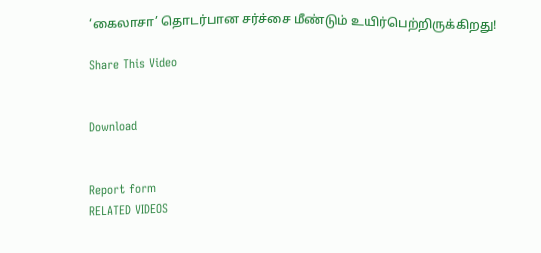‘கைலாசா’ தொடர்பான சர்ச்சை மீண்டும் உயிர்பெற்றிருக்கிறது!

Share This Video


Download


Report form
RELATED VIDEOS